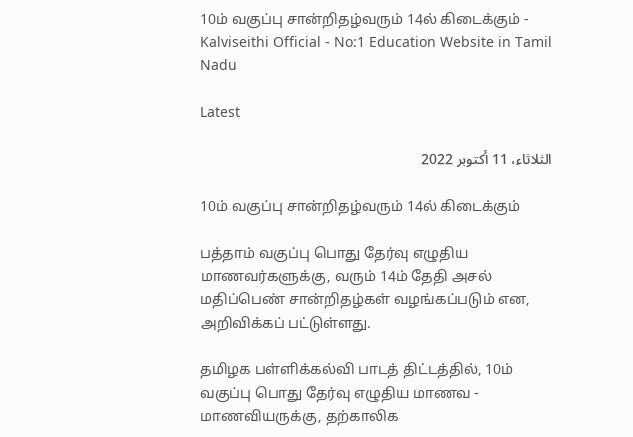10ம் வகுப்பு சான்றிதழ்வரும் 14ல் கிடைக்கும் - Kalviseithi Official - No:1 Education Website in Tamil Nadu

Latest

الثلاثاء، 11 أكتوبر 2022

10ம் வகுப்பு சான்றிதழ்வரும் 14ல் கிடைக்கும்

பத்தாம் வகுப்பு பொது தேர்வு எழுதிய மாணவர்களுக்கு, வரும் 14ம் தேதி அசல் மதிப்பெண் சான்றிதழ்கள் வழங்கப்படும் என, அறிவிக்கப் பட்டுள்ளது.

தமிழக பள்ளிக்கல்வி பாடத் திட்டத்தில், 10ம் வகுப்பு பொது தேர்வு எழுதிய மாணவ - மாணவியருக்கு, தற்காலிக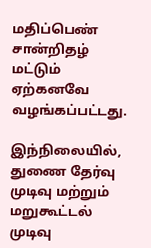மதிப்பெண் சான்றிதழ் மட்டும் ஏற்கனவே வழங்கப்பட்டது.

இந்நிலையில், துணை தேர்வு முடிவு மற்றும் மறுகூட்டல் முடிவு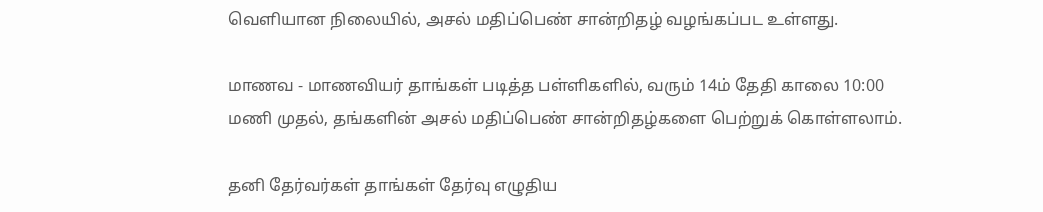வெளியான நிலையில், அசல் மதிப்பெண் சான்றிதழ் வழங்கப்பட உள்ளது.

மாணவ - மாணவியர் தாங்கள் படித்த பள்ளிகளில், வரும் 14ம் தேதி காலை 10:00 மணி முதல், தங்களின் அசல் மதிப்பெண் சான்றிதழ்களை பெற்றுக் கொள்ளலாம்.

தனி தேர்வர்கள் தாங்கள் தேர்வு எழுதிய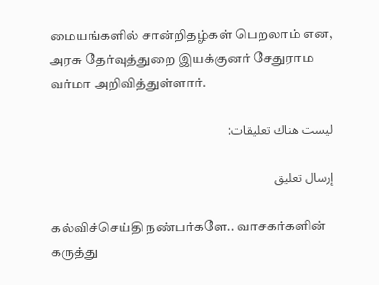மையங்களில் சான்றிதழ்கள் பெறலாம் என, அரசு தேர்வுத்துறை இயக்குனர் சேதுராம வர்மா அறிவித்துள்ளார்.

ليست هناك تعليقات:

إرسال تعليق

கல்விச்செய்தி நண்பர்களே.. வாசகர்களின் கருத்து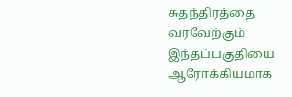சுதந்திரத்தை வரவேற்கும் இந்தப்பகுதியை ஆரோக்கியமாக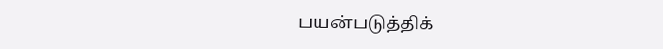பயன்படுத்திக்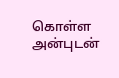கொள்ள அன்புடன்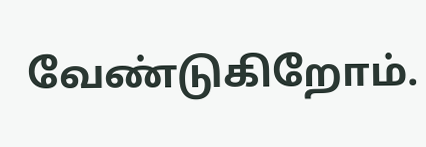வேண்டுகிறோம்.